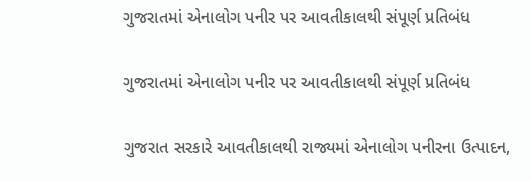ગુજરાતમાં એનાલોગ પનીર પર આવતીકાલથી સંપૂર્ણ પ્રતિબંધ

ગુજરાતમાં એનાલોગ પનીર પર આવતીકાલથી સંપૂર્ણ પ્રતિબંધ

ગુજરાત સરકારે આવતીકાલથી રાજ્યમાં એનાલોગ પનીરના ઉત્પાદન,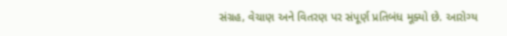સંગ્રહ, વેચાણ અને વિતરણ પર સંપૂર્ણ પ્રતિબંધ મૂક્યો છે. આરોગ્ય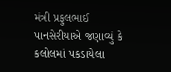મંત્રી પ્રફુલભાઈ પાનસેરીયાએ જણાવ્યું કે કલોલમાં પકડાયેલા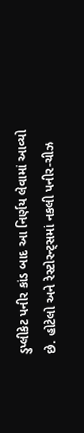ડુપ્લીકેટ પનીર કાંડ બાદ આ નિર્ણય લેવામાં આવ્યો છે. હોટેલો અને રેસ્ટોરન્ટ્સમાં નકલી પનીર-ચીઝ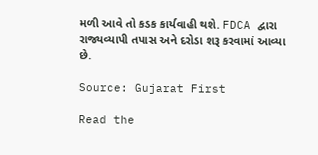મળી આવે તો કડક કાર્યવાહી થશે. FDCA દ્વારા રાજ્યવ્યાપી તપાસ અને દરોડા શરૂ કરવામાં આવ્યા છે.

Source: Gujarat First

Read the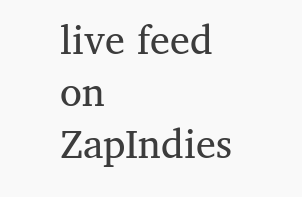live feed on ZapIndies